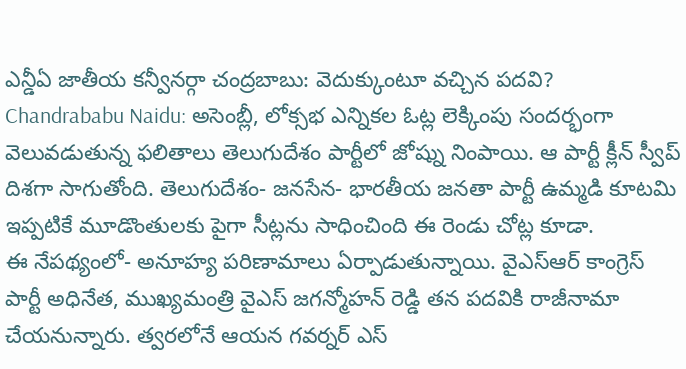ఎన్డీఏ జాతీయ కన్వీనర్గా చంద్రబాబు: వెదుక్కుంటూ వచ్చిన పదవి?
Chandrababu Naidu: అసెంబ్లీ, లోక్సభ ఎన్నికల ఓట్ల లెక్కింపు సందర్భంగా వెలువడుతున్న ఫలితాలు తెలుగుదేశం పార్టీలో జోష్ను నింపాయి. ఆ పార్టీ క్లీన్ స్వీప్ దిశగా సాగుతోంది. తెలుగుదేశం- జనసేన- భారతీయ జనతా పార్టీ ఉమ్మడి కూటమి ఇప్పటికే మూడొంతులకు పైగా సీట్లను సాధించింది ఈ రెండు చోట్ల కూడా.
ఈ నేపథ్యంలో- అనూహ్య పరిణామాలు ఏర్పాడుతున్నాయి. వైఎస్ఆర్ కాంగ్రెస్ పార్టీ అధినేత, ముఖ్యమంత్రి వైఎస్ జగన్మోహన్ రెడ్డి తన పదవికి రాజీనామా చేయనున్నారు. త్వరలోనే ఆయన గవర్నర్ ఎస్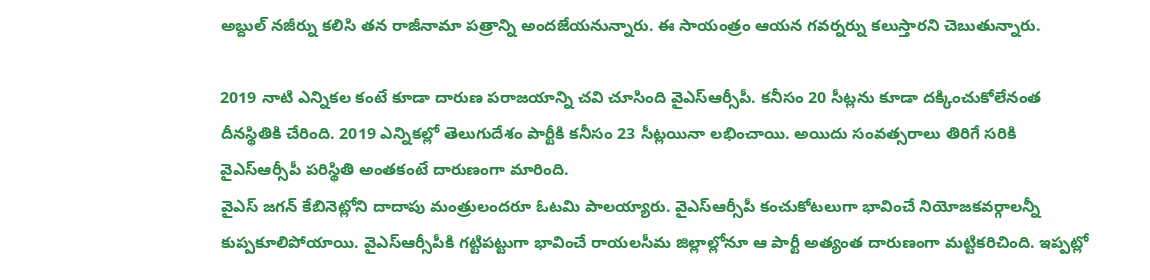అబ్దుల్ నజీర్ను కలిసి తన రాజీనామా పత్రాన్ని అందజేయనున్నారు. ఈ సాయంత్రం ఆయన గవర్నర్ను కలుస్తారని చెబుతున్నారు.

2019 నాటి ఎన్నికల కంటే కూడా దారుణ పరాజయాన్ని చవి చూసింది వైఎస్ఆర్సీపీ. కనీసం 20 సీట్లను కూడా దక్కించుకోలేనంత దీనస్థితికి చేరింది. 2019 ఎన్నికల్లో తెలుగుదేశం పార్టీకి కనీసం 23 సీట్లయినా లభించాయి. అయిదు సంవత్సరాలు తిరిగే సరికి వైఎస్ఆర్సీపీ పరిస్థితి అంతకంటే దారుణంగా మారింది.
వైఎస్ జగన్ కేబినెట్లోని దాదాపు మంత్రులందరూ ఓటమి పాలయ్యారు. వైఎస్ఆర్సీపీ కంచుకోటలుగా భావించే నియోజకవర్గాలన్నీ కుప్పకూలిపోయాయి. వైఎస్ఆర్సీపీకి గట్టిపట్టుగా భావించే రాయలసీమ జిల్లాల్లోనూ ఆ పార్టీ అత్యంత దారుణంగా మట్టికరిచింది. ఇప్పట్లో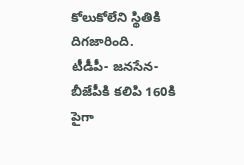కోలుకోలేని స్థితికి దిగజారింది.
టీడీపీ- జనసేన- బీజేపీకి కలిపి 160కి పైగా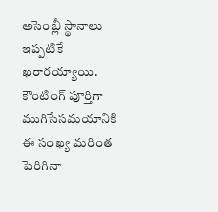అసెంబ్లీ స్థానాలు ఇప్పటికే ఖరారయ్యాయి. కౌంటింగ్ పూర్తిగా ముగిసేసమయానికి ఈ సంఖ్య మరింత పెరిగినా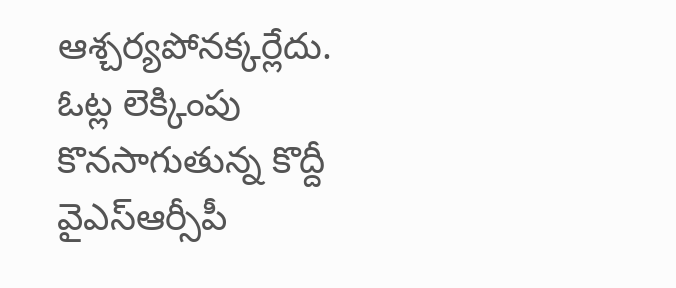ఆశ్చర్యపోనక్కర్లేదు. ఓట్ల లెక్కింపు కొనసాగుతున్న కొద్దీ వైఎస్ఆర్సీపీ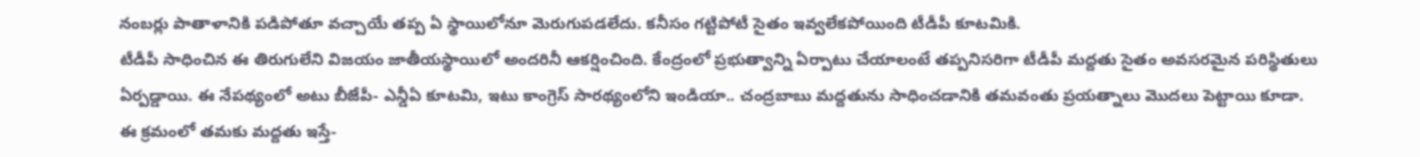నంబర్లు పాతాళానికి పడిపోతూ వచ్చాయే తప్ప ఏ స్థాయిలోనూ మెరుగుపడలేదు. కనీసం గట్టిపోటీ సైతం ఇవ్వలేకపోయింది టీడీపీ కూటమికి.
టీడీపీ సాధించిన ఈ తిరుగులేని విజయం జాతీయస్థాయిలో అందరినీ ఆకర్షించింది. కేంద్రంలో ప్రభుత్వాన్ని ఏర్పాటు చేయాలంటే తప్పనిసరిగా టీడీపీ మద్దతు సైతం అవసరమైన పరిస్థితులు ఏర్పడ్డాయి. ఈ నేపథ్యంలో అటు బీజేపీ- ఎన్డీఏ కూటమి, ఇటు కాంగ్రెస్ సారథ్యంలోని ఇండియా.. చంద్రబాబు మద్దతును సాధించడానికి తమవంతు ప్రయత్నాలు మొదలు పెట్టాయి కూడా.
ఈ క్రమంలో తమకు మద్దతు ఇస్తే-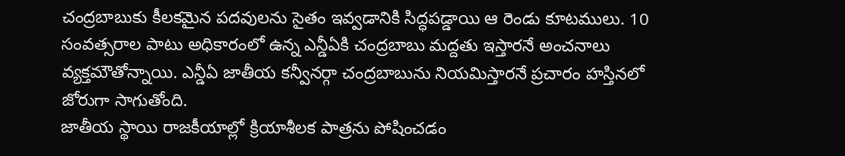చంద్రబాబుకు కీలకమైన పదవులను సైతం ఇవ్వడానికి సిద్ధపడ్డాయి ఆ రెండు కూటములు. 10 సంవత్సరాల పాటు అధికారంలో ఉన్న ఎన్డీఏకి చంద్రబాబు మద్దతు ఇస్తారనే అంచనాలు వ్యక్తమౌతోన్నాయి. ఎన్డీఏ జాతీయ కన్వీనర్గా చంద్రబాబును నియమిస్తారనే ప్రచారం హస్తినలో జోరుగా సాగుతోంది.
జాతీయ స్థాయి రాజకీయాల్లో క్రియాశీలక పాత్రను పోషించడం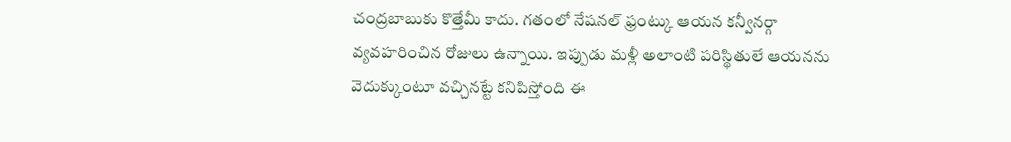చంద్రబాబుకు కొత్తేమీ కాదు. గతంలో నేషనల్ ఫ్రంట్కు ఆయన కన్వీనర్గా వ్యవహరించిన రోజులు ఉన్నాయి. ఇప్పుడు మళ్లీ అలాంటి పరిస్థితులే ఆయనను వెదుక్కుంటూ వచ్చినట్టే కనిపిస్తోంది ఈ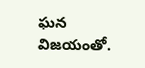ఘన విజయంతో.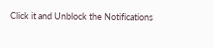Click it and Unblock the Notifications